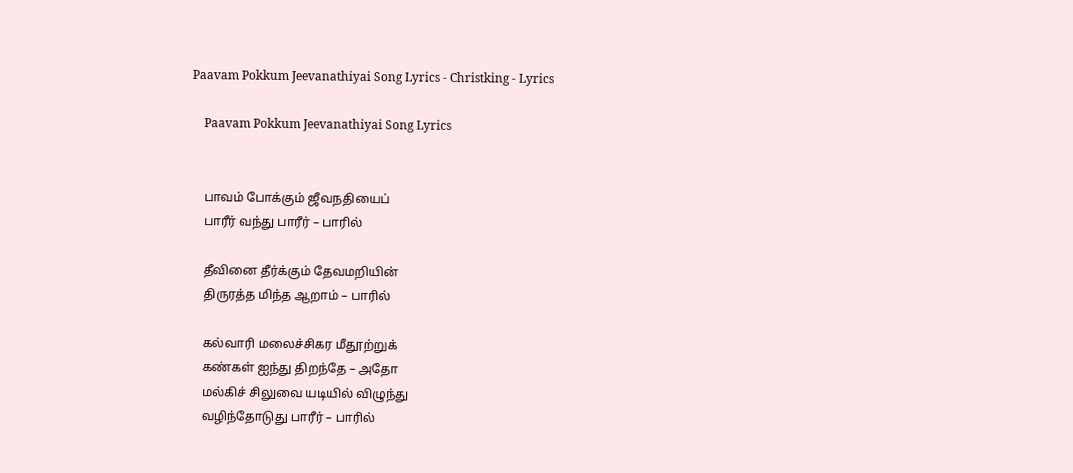Paavam Pokkum Jeevanathiyai Song Lyrics - Christking - Lyrics

    Paavam Pokkum Jeevanathiyai Song Lyrics


    பாவம் போக்கும் ஜீவநதியைப்
    பாரீர் வந்து பாரீர் – பாரில்

    தீவினை தீர்க்கும் தேவமறியின்
    திருரத்த மிந்த ஆறாம் – பாரில்

    கல்வாரி மலைச்சிகர மீதூற்றுக்
    கண்கள் ஐந்து திறந்தே – அதோ
    மல்கிச் சிலுவை யடியில் விழுந்து
    வழிந்தோடுது பாரீர் – பாரில்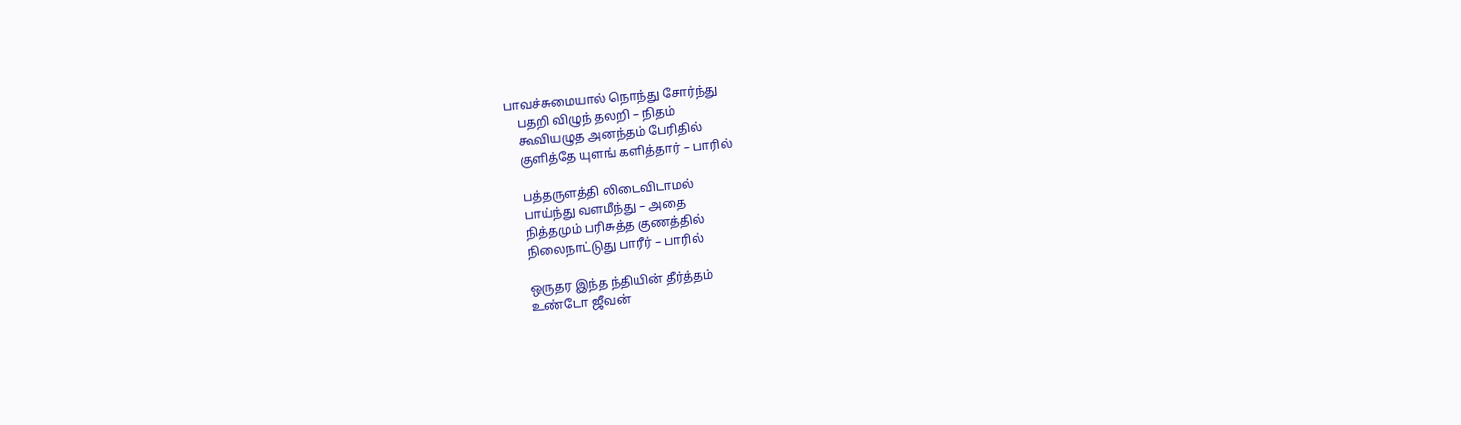பாவச்சுமையால் நொந்து சோர்ந்து
    பதறி விழுந் தலறி – நிதம்
    கூவியழுத அனந்தம் பேரிதில்
    குளித்தே யுளங் களித்தார் – பாரில்

    பத்தருளத்தி லிடைவிடாமல்
    பாய்ந்து வளமீந்து – அதை
    நித்தமும் பரிசுத்த குணத்தில்
    நிலைநாட்டுது பாரீர் – பாரில்

    ஒருதர இந்த ந்தியின் தீர்த்தம்
    உண்டோ ஜீவன்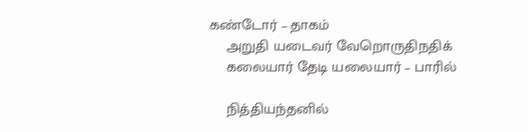கண்டோர் – தாகம்
    அறுதி யடைவர் வேறொருதிநதிக்
    கலையார் தேடி யலையார் – பாரில்

    நித்தியந்தனில்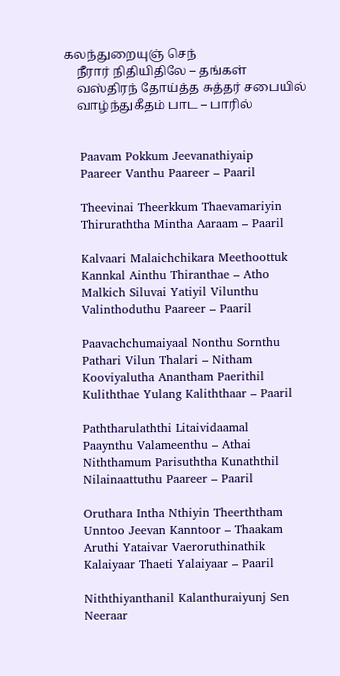கலந்துறையுஞ் செந்
    நீரார் நிதியிதிலே – தங்கள்
    வஸ்திரந் தோய்த்த சுத்தர் சபையில்
    வாழ்ந்துகீதம் பாட – பாரில்


    Paavam Pokkum Jeevanathiyaip
    Paareer Vanthu Paareer – Paaril

    Theevinai Theerkkum Thaevamariyin
    Thiruraththa Mintha Aaraam – Paaril

    Kalvaari Malaichchikara Meethoottuk
    Kannkal Ainthu Thiranthae – Atho
    Malkich Siluvai Yatiyil Vilunthu
    Valinthoduthu Paareer – Paaril

    Paavachchumaiyaal Nonthu Sornthu
    Pathari Vilun Thalari – Nitham
    Kooviyalutha Anantham Paerithil
    Kuliththae Yulang Kaliththaar – Paaril

    Paththarulaththi Litaividaamal
    Paaynthu Valameenthu – Athai
    Niththamum Parisuththa Kunaththil
    Nilainaattuthu Paareer – Paaril

    Oruthara Intha Nthiyin Theerththam
    Unntoo Jeevan Kanntoor – Thaakam
    Aruthi Yataivar Vaeroruthinathik
    Kalaiyaar Thaeti Yalaiyaar – Paaril

    Niththiyanthanil Kalanthuraiyunj Sen
    Neeraar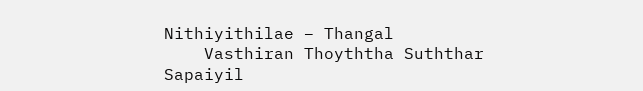Nithiyithilae – Thangal
    Vasthiran Thoyththa Suththar Sapaiyil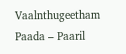Vaalnthugeetham Paada – Paaril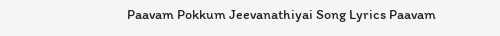Paavam Pokkum Jeevanathiyai Song Lyrics Paavam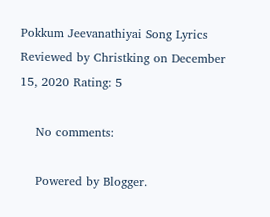Pokkum Jeevanathiyai Song Lyrics Reviewed by Christking on December 15, 2020 Rating: 5

    No comments:

    Powered by Blogger.